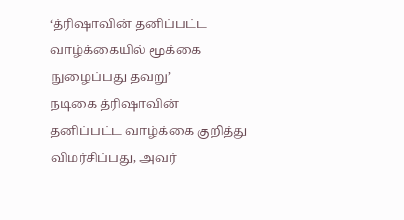‘த்ரிஷாவின் தனிப்பட்ட வாழ்க்கையில் மூக்கை நுழைப்பது தவறு’
நடிகை த்ரிஷாவின் தனிப்பட்ட வாழ்க்கை குறித்து விமர்சிப்பது, அவர்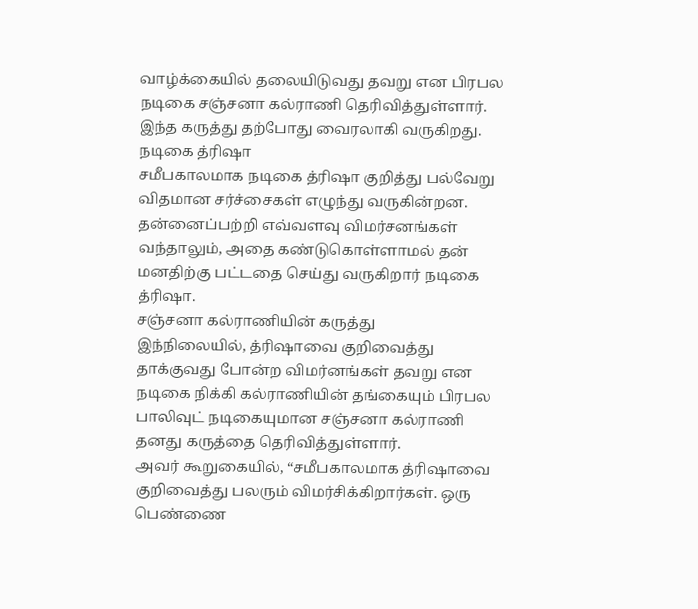வாழ்க்கையில் தலையிடுவது தவறு என பிரபல நடிகை சஞ்சனா கல்ராணி தெரிவித்துள்ளார். இந்த கருத்து தற்போது வைரலாகி வருகிறது.
நடிகை த்ரிஷா
சமீபகாலமாக நடிகை த்ரிஷா குறித்து பல்வேறு விதமான சர்ச்சைகள் எழுந்து வருகின்றன. தன்னைப்பற்றி எவ்வளவு விமர்சனங்கள் வந்தாலும், அதை கண்டுகொள்ளாமல் தன் மனதிற்கு பட்டதை செய்து வருகிறார் நடிகை த்ரிஷா.
சஞ்சனா கல்ராணியின் கருத்து
இந்நிலையில், த்ரிஷாவை குறிவைத்து தாக்குவது போன்ற விமர்னங்கள் தவறு என நடிகை நிக்கி கல்ராணியின் தங்கையும் பிரபல பாலிவுட் நடிகையுமான சஞ்சனா கல்ராணி தனது கருத்தை தெரிவித்துள்ளார்.
அவர் கூறுகையில், “சமீபகாலமாக த்ரிஷாவை குறிவைத்து பலரும் விமர்சிக்கிறார்கள். ஒரு பெண்ணை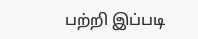பற்றி இப்படி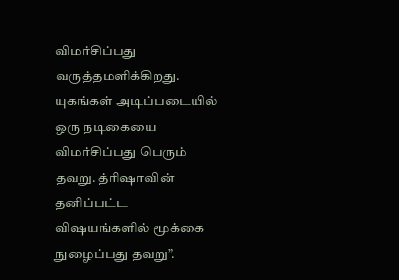விமர்சிப்பது வருத்தமளிக்கிறது. யுகங்கள் அடிப்படையில் ஒரு நடிகையை விமர்சிப்பது பெரும் தவறு. த்ரிஷாவின் தனிப்பட்ட விஷயங்களில் மூக்கை நுழைப்பது தவறு”.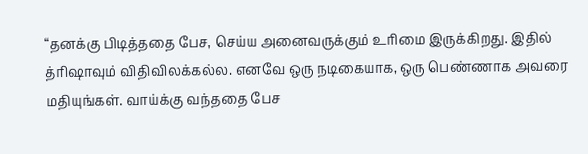“தனக்கு பிடித்ததை பேச, செய்ய அனைவருக்கும் உரிமை இருக்கிறது. இதில் த்ரிஷாவும் விதிவிலக்கல்ல. எனவே ஒரு நடிகையாக, ஒரு பெண்ணாக அவரை மதியுங்கள். வாய்க்கு வந்ததை பேச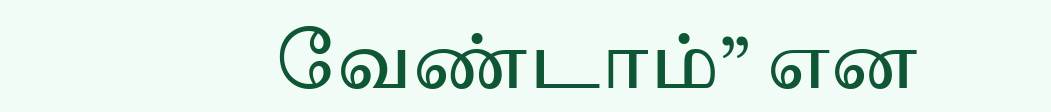வேண்டாம்” என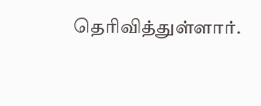தெரிவித்துள்ளார்.